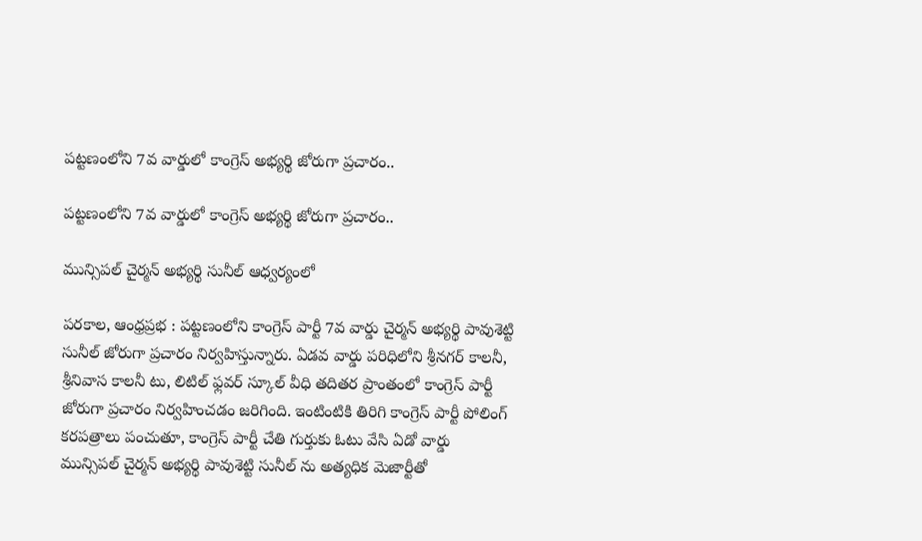పట్టణంలోని 7వ వార్డులో కాంగ్రెస్ అభ్యర్థి జోరుగా ప్రచారం..

పట్టణంలోని 7వ వార్డులో కాంగ్రెస్ అభ్యర్థి జోరుగా ప్రచారం..

మున్సిపల్ చైర్మన్ అభ్యర్థి సునీల్ ఆధ్వర్యంలో

పరకాల, ఆంధ్రప్రభ : పట్టణంలోని కాంగ్రెస్ పార్టీ 7వ వార్డు చైర్మన్ అభ్యర్థి పావుశెట్టి సునీల్ జోరుగా ప్రచారం నిర్వహిస్తున్నారు. ఏడవ వార్డు పరిధిలోని శ్రీనగర్ కాలనీ, శ్రీనివాస కాలనీ టు, లిటిల్ ఫ్లవర్ స్కూల్ వీధి తదితర ప్రాంతంలో కాంగ్రెస్ పార్టీ జోరుగా ప్రచారం నిర్వహించడం జరిగింది. ఇంటింటికి తిరిగి కాంగ్రెస్ పార్టీ పోలింగ్ కరపత్రాలు పంచుతూ, కాంగ్రెస్ పార్టీ చేతి గుర్తుకు ఓటు వేసి ఏడో వార్డు మున్సిపల్ చైర్మన్ అభ్యర్థి పావుశెట్టి సునీల్ ను అత్యధిక మెజార్టీతో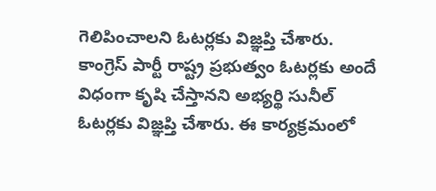గెలిపించాలని ఓటర్లకు విజ్ఞప్తి చేశారు. కాంగ్రెస్ పార్టీ రాష్ట్ర ప్రభుత్వం ఓటర్లకు అందే విధంగా కృషి చేస్తానని అభ్యర్థి సునీల్ ఓటర్లకు విజ్ఞప్తి చేశారు. ఈ కార్యక్రమంలో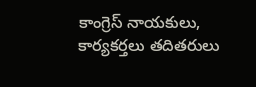కాంగ్రెస్ నాయకులు, కార్యకర్తలు తదితరులు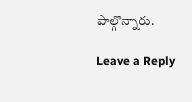పాల్గొన్నారు.

Leave a Reply